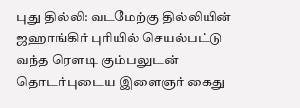புது தில்லி: வடமேற்கு தில்லியின் ஜஹாங்கிர் புரியில் செயல்பட்டு வந்த ரெளடி கும்பலுடன் தொடர்புடைய இளைஞர் கைது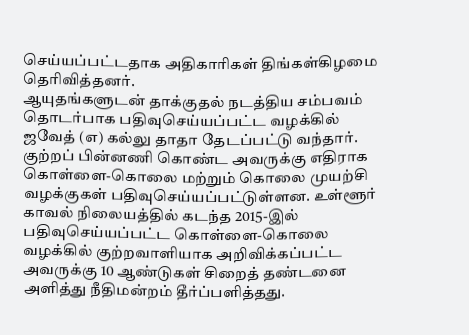செய்யப்பட்டதாக அதிகாரிகள் திங்கள்கிழமை தெரிவித்தனர்.
ஆயுதங்களுடன் தாக்குதல் நடத்திய சம்பவம் தொடர்பாக பதிவுசெய்யப்பட்ட வழக்கில் ஜவேத் (எ) கல்லு தாதா தேடப்பட்டு வந்தார்.
குற்றப் பின்னணி கொண்ட அவருக்கு எதிராக கொள்ளை-கொலை மற்றும் கொலை முயற்சி வழக்குகள் பதிவுசெய்யப்பட்டுள்ளன. உள்ளூர் காவல் நிலையத்தில் கடந்த 2015-இல் பதிவுசெய்யப்பட்ட கொள்ளை-கொலை வழக்கில் குற்றவாளியாக அறிவிக்கப்பட்ட அவருக்கு 10 ஆண்டுகள் சிறைத் தண்டனை அளித்து நீதிமன்றம் தீர்ப்பளித்தது.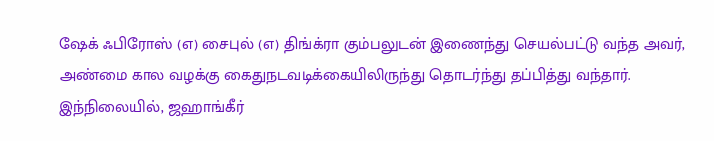ஷேக் ஃபிரோஸ் (எ) சைபுல் (எ) திங்க்ரா கும்பலுடன் இணைந்து செயல்பட்டு வந்த அவர், அண்மை கால வழக்கு கைதுநடவடிக்கையிலிருந்து தொடர்ந்து தப்பித்து வந்தார்.
இந்நிலையில், ஜஹாங்கீர்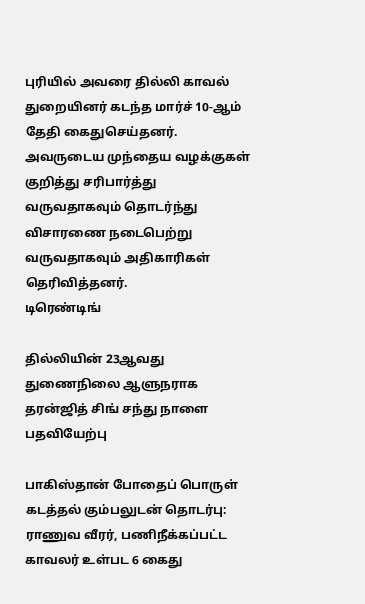புரியில் அவரை தில்லி காவல் துறையினர் கடந்த மார்ச் 10-ஆம் தேதி கைதுசெய்தனர்.
அவருடைய முந்தைய வழக்குகள் குறித்து சரிபார்த்து வருவதாகவும் தொடர்ந்து விசாரணை நடைபெற்று வருவதாகவும் அதிகாரிகள் தெரிவித்தனர்.
டிரெண்டிங்

தில்லியின் 23ஆவது துணைநிலை ஆளுநராக தரன்ஜித் சிங் சந்து நாளை பதவியேற்பு

பாகிஸ்தான் போதைப் பொருள் கடத்தல் கும்பலுடன் தொடர்பு: ராணுவ வீரர், பணிநீக்கப்பட்ட காவலர் உள்பட 6 கைது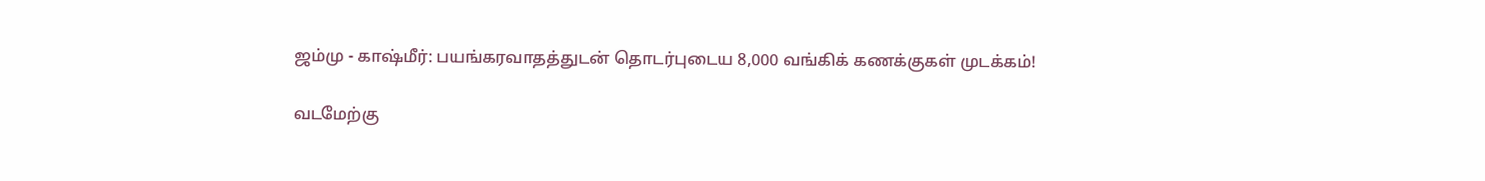ஜம்மு - காஷ்மீர்: பயங்கரவாதத்துடன் தொடர்புடைய 8,000 வங்கிக் கணக்குகள் முடக்கம்!

வடமேற்கு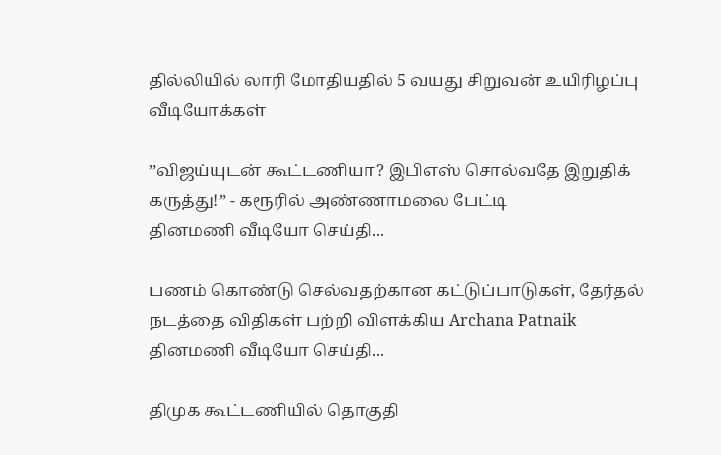தில்லியில் லாரி மோதியதில் 5 வயது சிறுவன் உயிரிழப்பு
வீடியோக்கள்

”விஜய்யுடன் கூட்டணியா? இபிஎஸ் சொல்வதே இறுதிக் கருத்து!” - கரூரில் அண்ணாமலை பேட்டி
தினமணி வீடியோ செய்தி...

பணம் கொண்டு செல்வதற்கான கட்டுப்பாடுகள், தேர்தல் நடத்தை விதிகள் பற்றி விளக்கிய Archana Patnaik
தினமணி வீடியோ செய்தி...

திமுக கூட்டணியில் தொகுதி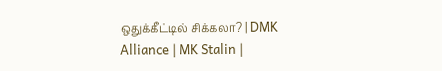ஒதுக்கீட்டில் சிக்கலா? | DMK Alliance | MK Stalin |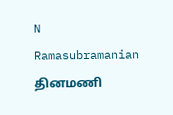N Ramasubramanian
தினமணி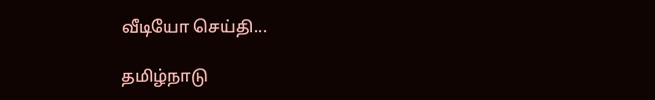வீடியோ செய்தி...

தமிழ்நாடு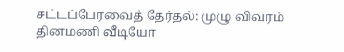சட்டப்பேரவைத் தேர்தல்: முழு விவரம்
தினமணி வீடியோ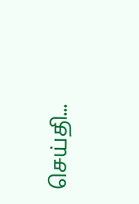செய்தி...